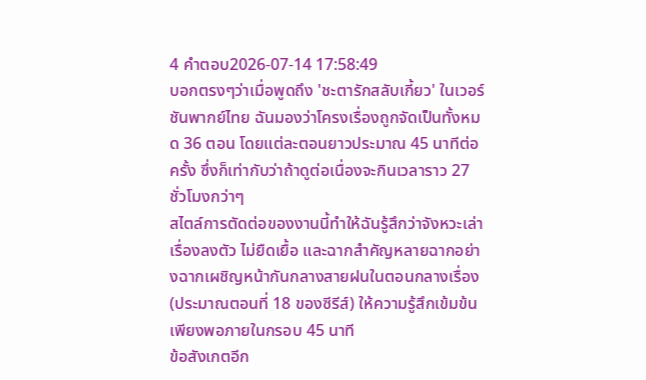4 คำตอบ2026-07-14 17:58:49
บอกตรงๆว่าเมื่อพูดถึง 'ชะตารักสลับเกี้ยว' ในเวอร์ชันพากย์ไทย ฉันมองว่าโครงเรื่องถูกจัดเป็นทั้งหมด 36 ตอน โดยแต่ละตอนยาวประมาณ 45 นาทีต่อครั้ง ซึ่งก็เท่ากับว่าถ้าดูต่อเนื่องจะกินเวลาราว 27 ชั่วโมงกว่าๆ
สไตล์การตัดต่อของงานนี้ทำให้ฉันรู้สึกว่าจังหวะเล่าเรื่องลงตัว ไม่ยืดเยื้อ และฉากสำคัญหลายฉากอย่างฉากเผชิญหน้ากันกลางสายฝนในตอนกลางเรื่อง (ประมาณตอนที่ 18 ของซีรีส์) ให้ความรู้สึกเข้มข้นเพียงพอภายในกรอบ 45 นาที
ข้อสังเกตอีก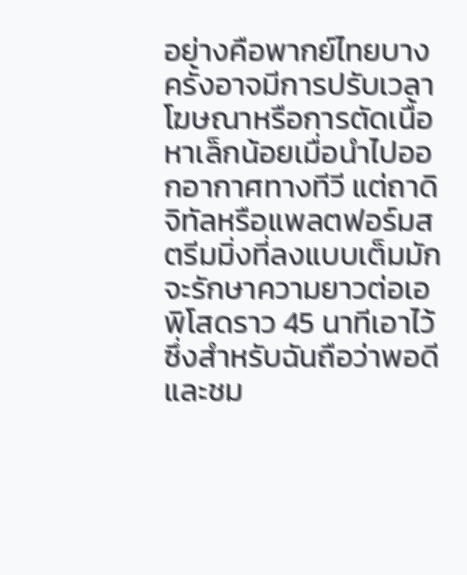อย่างคือพากย์ไทยบางครั้งอาจมีการปรับเวลาโฆษณาหรือการตัดเนื้อหาเล็กน้อยเมื่อนำไปออกอากาศทางทีวี แต่ถาดิจิทัลหรือแพลตฟอร์มสตรีมมิ่งที่ลงแบบเต็มมักจะรักษาความยาวต่อเอพิโสดราว 45 นาทีเอาไว้ ซึ่งสำหรับฉันถือว่าพอดีและชม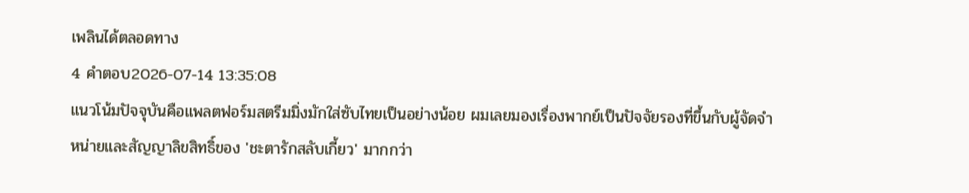เพลินได้ตลอดทาง
4 คำตอบ2026-07-14 13:35:08
แนวโน้มปัจจุบันคือแพลตฟอร์มสตรีมมิ่งมักใส่ซับไทยเป็นอย่างน้อย ผมเลยมองเรื่องพากย์เป็นปัจจัยรองที่ขึ้นกับผู้จัดจำหน่ายและสัญญาลิขสิทธิ์ของ 'ชะตารักสลับเกี้ยว' มากกว่า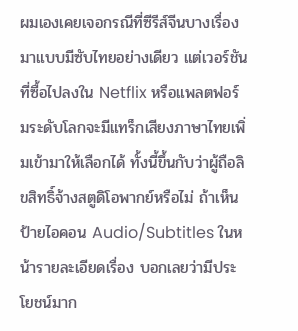ผมเองเคยเจอกรณีที่ซีรีส์จีนบางเรื่องมาแบบมีซับไทยอย่างเดียว แต่เวอร์ชันที่ซื้อไปลงใน Netflix หรือแพลตฟอร์มระดับโลกจะมีแทร็กเสียงภาษาไทยเพิ่มเข้ามาให้เลือกได้ ทั้งนี้ขึ้นกับว่าผู้ถือลิขสิทธิ์จ้างสตูดิโอพากย์หรือไม่ ถ้าเห็นป้ายไอคอน Audio/Subtitles ในหน้ารายละเอียดเรื่อง บอกเลยว่ามีประโยชน์มาก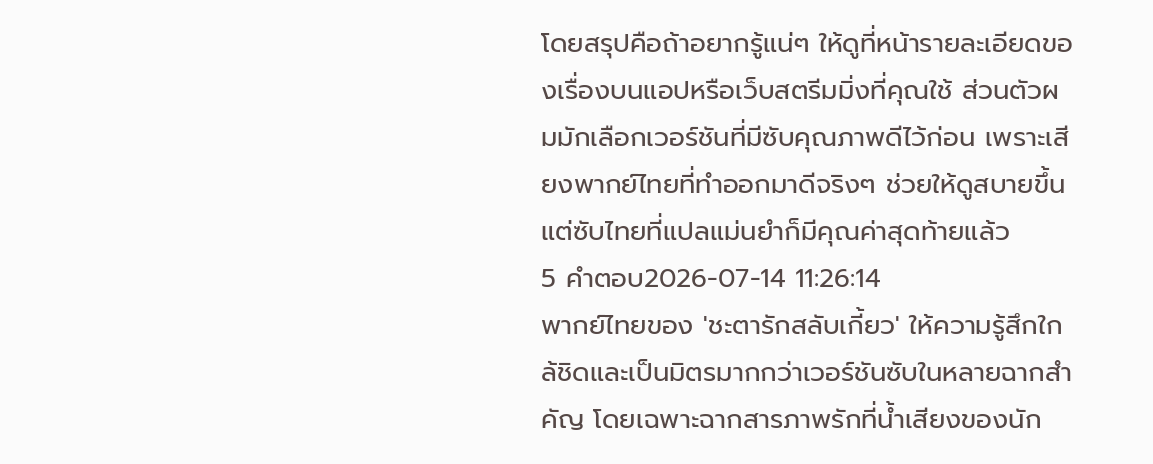โดยสรุปคือถ้าอยากรู้แน่ๆ ให้ดูที่หน้ารายละเอียดของเรื่องบนแอปหรือเว็บสตรีมมิ่งที่คุณใช้ ส่วนตัวผมมักเลือกเวอร์ชันที่มีซับคุณภาพดีไว้ก่อน เพราะเสียงพากย์ไทยที่ทำออกมาดีจริงๆ ช่วยให้ดูสบายขึ้น แต่ซับไทยที่แปลแม่นยำก็มีคุณค่าสุดท้ายแล้ว
5 คำตอบ2026-07-14 11:26:14
พากย์ไทยของ 'ชะตารักสลับเกี้ยว' ให้ความรู้สึกใกล้ชิดและเป็นมิตรมากกว่าเวอร์ชันซับในหลายฉากสำคัญ โดยเฉพาะฉากสารภาพรักที่น้ำเสียงของนัก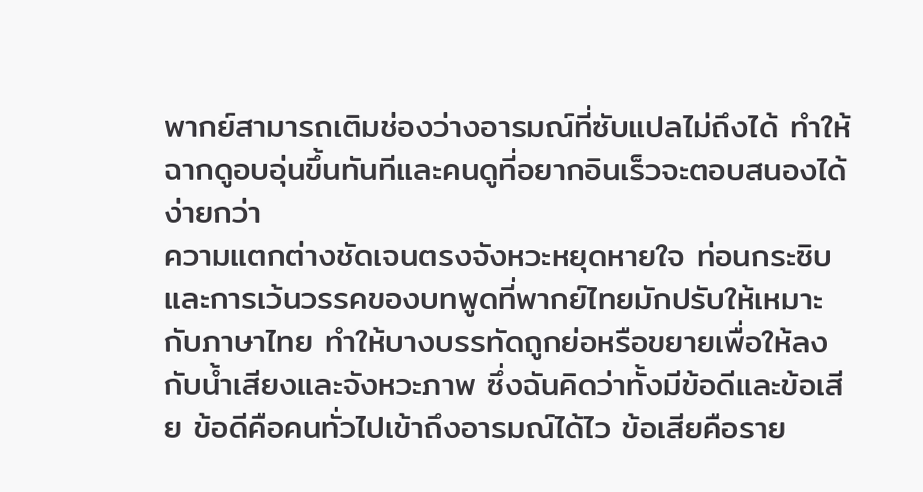พากย์สามารถเติมช่องว่างอารมณ์ที่ซับแปลไม่ถึงได้ ทำให้ฉากดูอบอุ่นขึ้นทันทีและคนดูที่อยากอินเร็วจะตอบสนองได้ง่ายกว่า
ความแตกต่างชัดเจนตรงจังหวะหยุดหายใจ ท่อนกระซิบ และการเว้นวรรคของบทพูดที่พากย์ไทยมักปรับให้เหมาะกับภาษาไทย ทำให้บางบรรทัดถูกย่อหรือขยายเพื่อให้ลงกับน้ำเสียงและจังหวะภาพ ซึ่งฉันคิดว่าทั้งมีข้อดีและข้อเสีย ข้อดีคือคนทั่วไปเข้าถึงอารมณ์ได้ไว ข้อเสียคือราย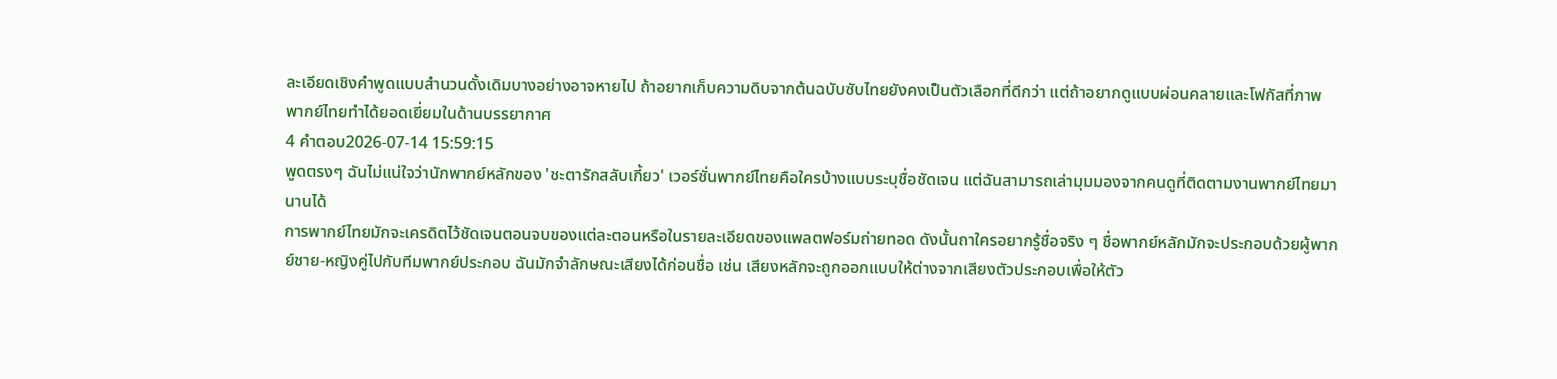ละเอียดเชิงคำพูดแบบสำนวนดั้งเดิมบางอย่างอาจหายไป ถ้าอยากเก็บความดิบจากต้นฉบับซับไทยยังคงเป็นตัวเลือกที่ดีกว่า แต่ถ้าอยากดูแบบผ่อนคลายและโฟกัสที่ภาพ พากย์ไทยทำได้ยอดเยี่ยมในด้านบรรยากาศ
4 คำตอบ2026-07-14 15:59:15
พูดตรงๆ ฉันไม่แน่ใจว่านักพากย์หลักของ 'ชะตารักสลับเกี้ยว' เวอร์ชั่นพากย์ไทยคือใครบ้างแบบระบุชื่อชัดเจน แต่ฉันสามารถเล่ามุมมองจากคนดูที่ติดตามงานพากย์ไทยมานานได้
การพากย์ไทยมักจะเครดิตไว้ชัดเจนตอนจบของแต่ละตอนหรือในรายละเอียดของแพลตฟอร์มถ่ายทอด ดังนั้นถาใครอยากรู้ชื่อจริง ๆ ชื่อพากย์หลักมักจะประกอบด้วยผู้พากย์ชาย-หญิงคู่ไปกับทีมพากย์ประกอบ ฉันมักจำลักษณะเสียงได้ก่อนชื่อ เช่น เสียงหลักจะถูกออกแบบให้ต่างจากเสียงตัวประกอบเพื่อให้ตัว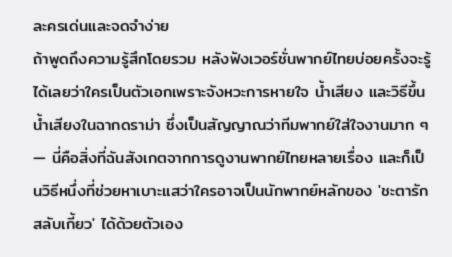ละครเด่นและจดจำง่าย
ถ้าพูดถึงความรู้สึกโดยรวม หลังฟังเวอร์ชั่นพากย์ไทยบ่อยครั้งจะรู้ได้เลยว่าใครเป็นตัวเอกเพราะจังหวะการหายใจ น้ำเสียง และวิธีขึ้นน้ำเสียงในฉากดราม่า ซึ่งเป็นสัญญาณว่าทีมพากย์ใส่ใจงานมาก ๆ — นี่คือสิ่งที่ฉันสังเกตจากการดูงานพากย์ไทยหลายเรื่อง และก็เป็นวิธีหนึ่งที่ช่วยหาเบาะแสว่าใครอาจเป็นนักพากย์หลักของ 'ชะตารักสลับเกี้ยว' ได้ด้วยตัวเอง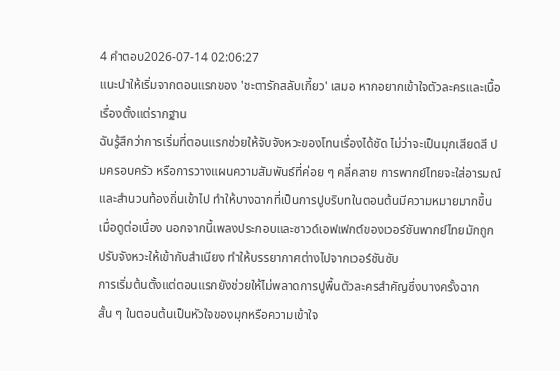4 คำตอบ2026-07-14 02:06:27
แนะนำให้เริ่มจากตอนแรกของ 'ชะตารักสลับเกี้ยว' เสมอ หากอยากเข้าใจตัวละครและเนื้อเรื่องตั้งแต่รากฐาน
ฉันรู้สึกว่าการเริ่มที่ตอนแรกช่วยให้จับจังหวะของโทนเรื่องได้ชัด ไม่ว่าจะเป็นมุกเสียดสี ปมครอบครัว หรือการวางแผนความสัมพันธ์ที่ค่อย ๆ คลี่คลาย การพากย์ไทยจะใส่อารมณ์และสำนวนท้องถิ่นเข้าไป ทำให้บางฉากที่เป็นการปูบริบทในตอนต้นมีความหมายมากขึ้นเมื่อดูต่อเนื่อง นอกจากนี้เพลงประกอบและซาวด์เอฟเฟกต์ของเวอร์ชันพากย์ไทยมักถูกปรับจังหวะให้เข้ากับสำเนียง ทำให้บรรยากาศต่างไปจากเวอร์ชันซับ
การเริ่มต้นตั้งแต่ตอนแรกยังช่วยให้ไม่พลาดการปูพื้นตัวละครสำคัญซึ่งบางครั้งฉากสั้น ๆ ในตอนต้นเป็นหัวใจของมุกหรือความเข้าใจ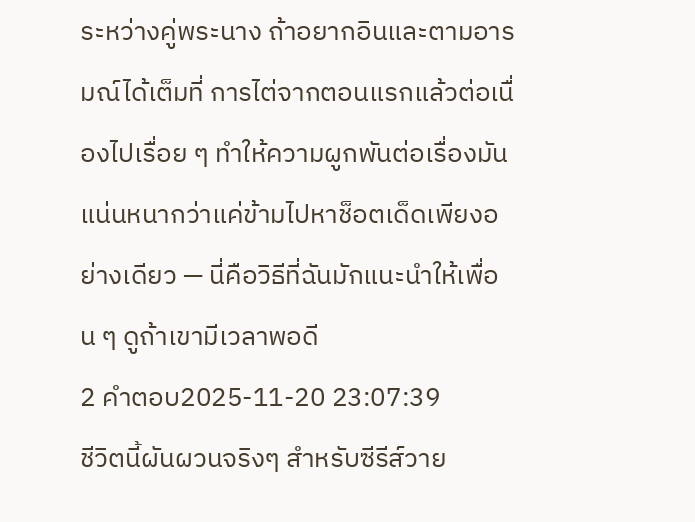ระหว่างคู่พระนาง ถ้าอยากอินและตามอารมณ์ได้เต็มที่ การไต่จากตอนแรกแล้วต่อเนื่องไปเรื่อย ๆ ทำให้ความผูกพันต่อเรื่องมันแน่นหนากว่าแค่ข้ามไปหาช็อตเด็ดเพียงอย่างเดียว — นี่คือวิธีที่ฉันมักแนะนำให้เพื่อน ๆ ดูถ้าเขามีเวลาพอดี
2 คำตอบ2025-11-20 23:07:39
ชีวิตนี้ผันผวนจริงๆ สำหรับซีรีส์วาย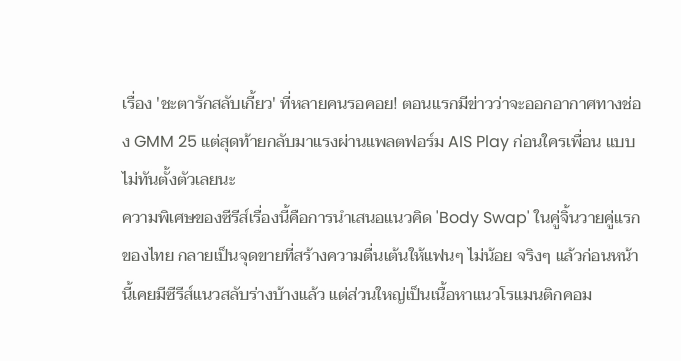เรื่อง 'ชะตารักสลับเกี้ยว' ที่หลายคนรอคอย! ตอนแรกมีข่าวว่าจะออกอากาศทางช่อง GMM 25 แต่สุดท้ายกลับมาแรงผ่านแพลตฟอร์ม AIS Play ก่อนใครเพื่อน แบบไม่ทันตั้งตัวเลยนะ
ความพิเศษของซีรีส์เรื่องนี้คือการนำเสนอแนวคิด 'Body Swap' ในคู่จิ้นวายคู่แรกของไทย กลายเป็นจุดขายที่สร้างความตื่นเต้นให้แฟนๆ ไม่น้อย จริงๆ แล้วก่อนหน้านี้เคยมีซีรีส์แนวสลับร่างบ้างแล้ว แต่ส่วนใหญ่เป็นเนื้อหาแนวโรแมนติกคอม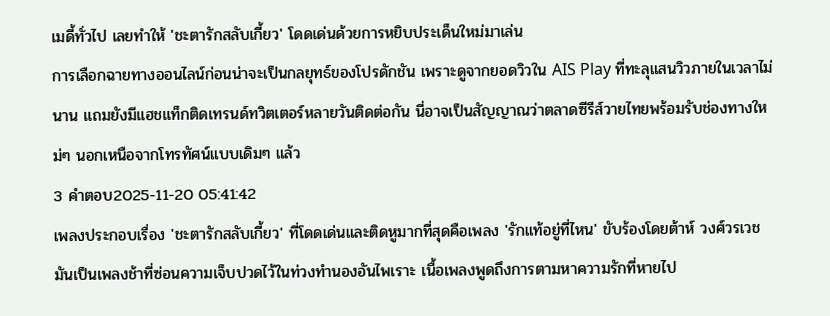เมดี้ทั่วไป เลยทำให้ 'ชะตารักสลับเกี้ยว' โดดเด่นด้วยการหยิบประเด็นใหม่มาเล่น
การเลือกฉายทางออนไลน์ก่อนน่าจะเป็นกลยุทธ์ของโปรดักชัน เพราะดูจากยอดวิวใน AIS Play ที่ทะลุแสนวิวภายในเวลาไม่นาน แถมยังมีแฮชแท็กติดเทรนด์ทวิตเตอร์หลายวันติดต่อกัน นี่อาจเป็นสัญญาณว่าตลาดซีรีส์วายไทยพร้อมรับช่องทางใหม่ๆ นอกเหนือจากโทรทัศน์แบบเดิมๆ แล้ว
3 คำตอบ2025-11-20 05:41:42
เพลงประกอบเรื่อง 'ชะตารักสลับเกี้ยว' ที่โดดเด่นและติดหูมากที่สุดคือเพลง 'รักแท้อยู่ที่ไหน' ขับร้องโดยต้าห์ วงศ์วรเวช มันเป็นเพลงช้าที่ซ่อนความเจ็บปวดไว้ในท่วงทำนองอันไพเราะ เนื้อเพลงพูดถึงการตามหาความรักที่หายไป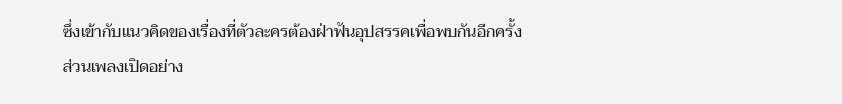ซึ่งเข้ากับแนวคิดของเรื่องที่ตัวละครต้องฝ่าฟันอุปสรรคเพื่อพบกันอีกครั้ง
ส่วนเพลงเปิดอย่าง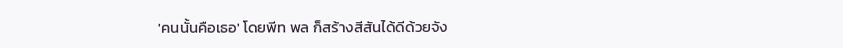'คนนั้นคือเธอ' โดยพีท พล ก็สร้างสีสันได้ดีด้วยจัง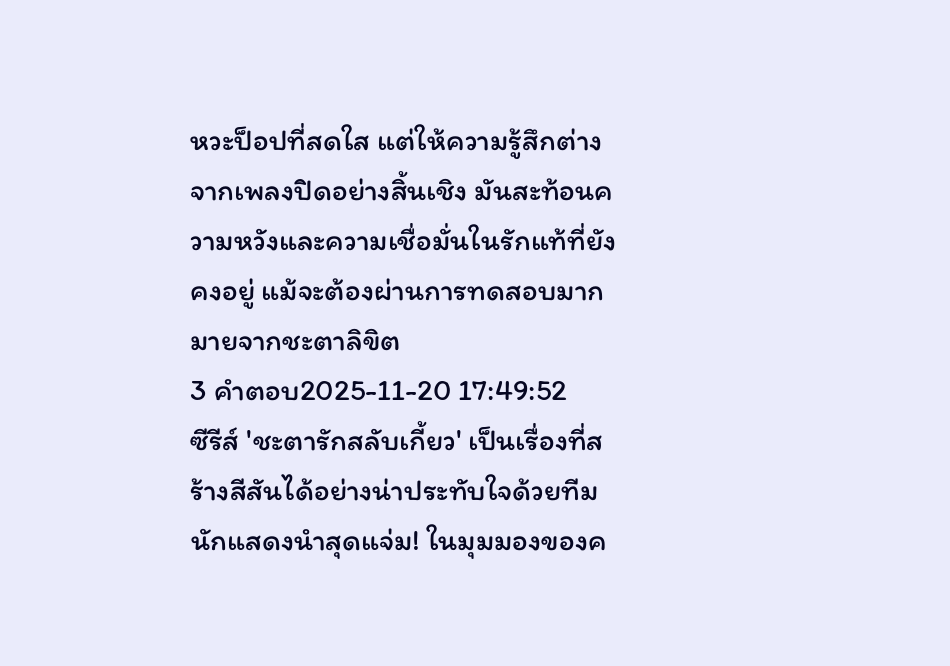หวะป็อปที่สดใส แต่ให้ความรู้สึกต่างจากเพลงปิดอย่างสิ้นเชิง มันสะท้อนความหวังและความเชื่อมั่นในรักแท้ที่ยังคงอยู่ แม้จะต้องผ่านการทดสอบมากมายจากชะตาลิขิต
3 คำตอบ2025-11-20 17:49:52
ซีรีส์ 'ชะตารักสลับเกี้ยว' เป็นเรื่องที่สร้างสีสันได้อย่างน่าประทับใจด้วยทีมนักแสดงนำสุดแจ่ม! ในมุมมองของค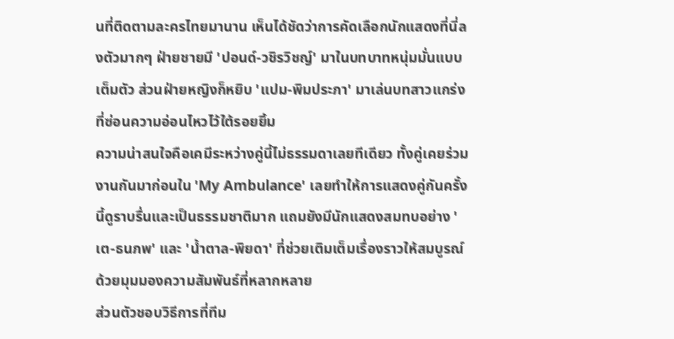นที่ติดตามละครไทยมานาน เห็นได้ชัดว่าการคัดเลือกนักแสดงที่นี่ลงตัวมากๆ ฝ่ายชายมี 'ปอนด์-วชิรวิชญ์' มาในบทบาทหนุ่มมั่นแบบเต็มตัว ส่วนฝ่ายหญิงก็หยิบ 'แปม-พิมประภา' มาเล่นบทสาวแกร่งที่ซ่อนความอ่อนไหวไว้ใต้รอยยิ้ม
ความน่าสนใจคือเคมีระหว่างคู่นี้ไม่ธรรมดาเลยทีเดียว ทั้งคู่เคยร่วมงานกันมาก่อนใน 'My Ambulance' เลยทำให้การแสดงคู่กันครั้งนี้ดูราบรื่นและเป็นธรรมชาติมาก แถมยังมีนักแสดงสมทบอย่าง 'เต-ธนภพ' และ 'น้ำตาล-พิยดา' ที่ช่วยเติมเต็มเรื่องราวให้สมบูรณ์ด้วยมุมมองความสัมพันธ์ที่หลากหลาย
ส่วนตัวชอบวิธีการที่ทีม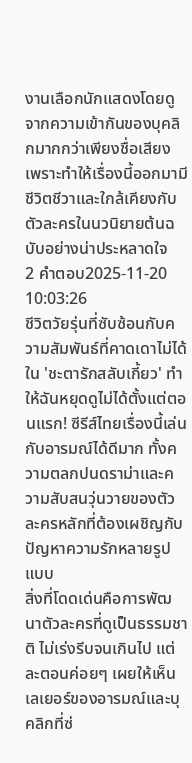งานเลือกนักแสดงโดยดูจากความเข้ากันของบุคลิกมากกว่าเพียงชื่อเสียง เพราะทำให้เรื่องนี้ออกมามีชีวิตชีวาและใกล้เคียงกับตัวละครในนวนิยายต้นฉบับอย่างน่าประหลาดใจ
2 คำตอบ2025-11-20 10:03:26
ชีวิตวัยรุ่นที่ซับซ้อนกับความสัมพันธ์ที่คาดเดาไม่ได้ใน 'ชะตารักสลับเกี้ยว' ทำให้ฉันหยุดดูไม่ได้ตั้งแต่ตอนแรก! ซีรีส์ไทยเรื่องนี้เล่นกับอารมณ์ได้ดีมาก ทั้งความตลกปนดราม่าและความสับสนวุ่นวายของตัวละครหลักที่ต้องเผชิญกับปัญหาความรักหลายรูปแบบ
สิ่งที่โดดเด่นคือการพัฒนาตัวละครที่ดูเป็นธรรมชาติ ไม่เร่งรีบจนเกินไป แต่ละตอนค่อยๆ เผยให้เห็นเลเยอร์ของอารมณ์และบุคลิกที่ซ่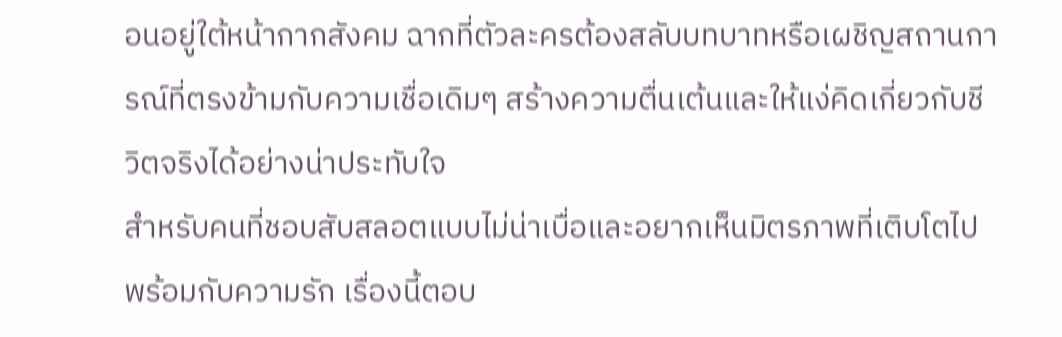อนอยู่ใต้หน้ากากสังคม ฉากที่ตัวละครต้องสลับบทบาทหรือเผชิญสถานการณ์ที่ตรงข้ามกับความเชื่อเดิมๆ สร้างความตื่นเต้นและให้แง่คิดเกี่ยวกับชีวิตจริงได้อย่างน่าประทับใจ
สำหรับคนที่ชอบสับสลอตแบบไม่น่าเบื่อและอยากเห็นมิตรภาพที่เติบโตไปพร้อมกับความรัก เรื่องนี้ตอบ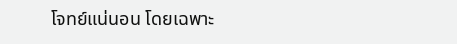โจทย์แน่นอน โดยเฉพาะ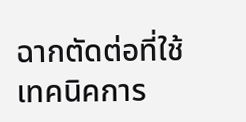ฉากตัดต่อที่ใช้เทคนิคการ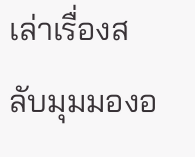เล่าเรื่องสลับมุมมองอ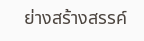ย่างสร้างสรรค์